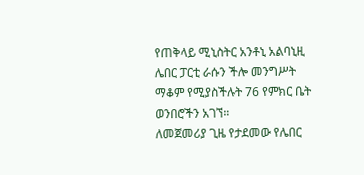የጠቅላይ ሚኒስትር አንቶኒ አልባኒዚ ሌበር ፓርቲ ራሱን ችሎ መንግሥት ማቆም የሚያስችሉት 76 የምክር ቤት ወንበሮችን አገኘ።
ለመጀመሪያ ጊዜ የታደመው የሌበር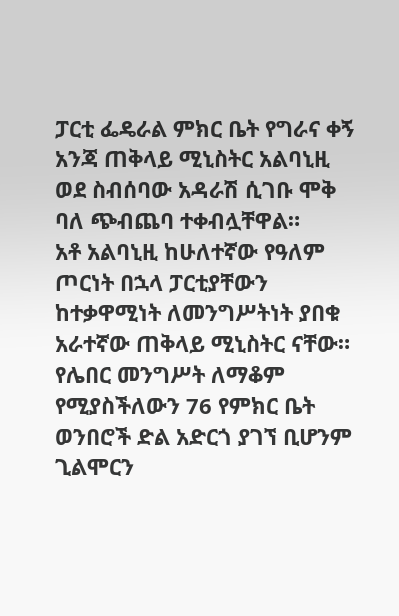ፓርቲ ፌዴራል ምክር ቤት የግራና ቀኝ አንጃ ጠቅላይ ሚኒስትር አልባኒዚ ወደ ስብሰባው አዳራሽ ሲገቡ ሞቅ ባለ ጭብጨባ ተቀብሏቸዋል።
አቶ አልባኒዚ ከሁለተኛው የዓለም ጦርነት በኋላ ፓርቲያቸውን ከተቃዋሚነት ለመንግሥትነት ያበቁ አራተኛው ጠቅላይ ሚኒስትር ናቸው።
የሌበር መንግሥት ለማቆም የሚያስችለውን 76 የምክር ቤት ወንበሮች ድል አድርጎ ያገኘ ቢሆንም ጊልሞርን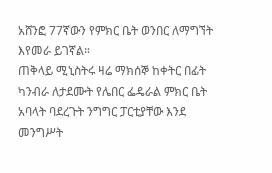አሸንፎ 77ኛውን የምክር ቤት ወንበር ለማግኘት እየመራ ይገኛል።
ጠቅላይ ሚኒስትሩ ዛሬ ማክሰኞ ከቀትር በፊት ካንብራ ለታደሙት የሌበር ፌዴራል ምክር ቤት አባላት ባደረጉት ንግግር ፓርቲያቸው እንደ መንግሥት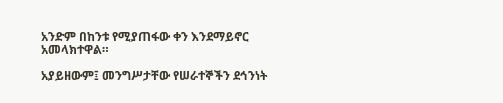አንድም በከንቱ የሚያጠፋው ቀን እንደማይኖር አመላክተዋል።

አያይዘውም፤ መንግሥታቸው የሠራተኞችን ደኅንነት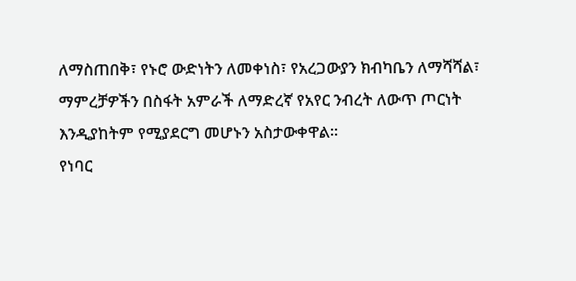ለማስጠበቅ፣ የኑሮ ውድነትን ለመቀነስ፣ የአረጋውያን ክብካቤን ለማሻሻል፣ ማምረቻዎችን በስፋት አምራች ለማድረኛ የአየር ንብረት ለውጥ ጦርነት እንዲያከትም የሚያደርግ መሆኑን አስታውቀዋል።
የነባር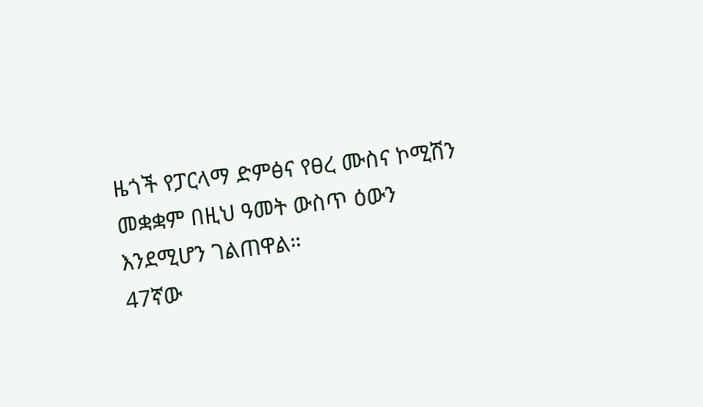ዜጎች የፓርላማ ድምፅና የፀረ ሙስና ኮሚሽን መቋቋም በዚህ ዓመት ውስጥ ዕውን እንደሚሆን ገልጠዋል።
47ኛው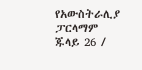የአውስትራሊያ ፓርላማም ጁላይ 26 /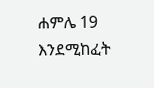ሐምሌ 19 እንደሚከፈት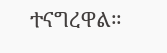ተናግረዋል።